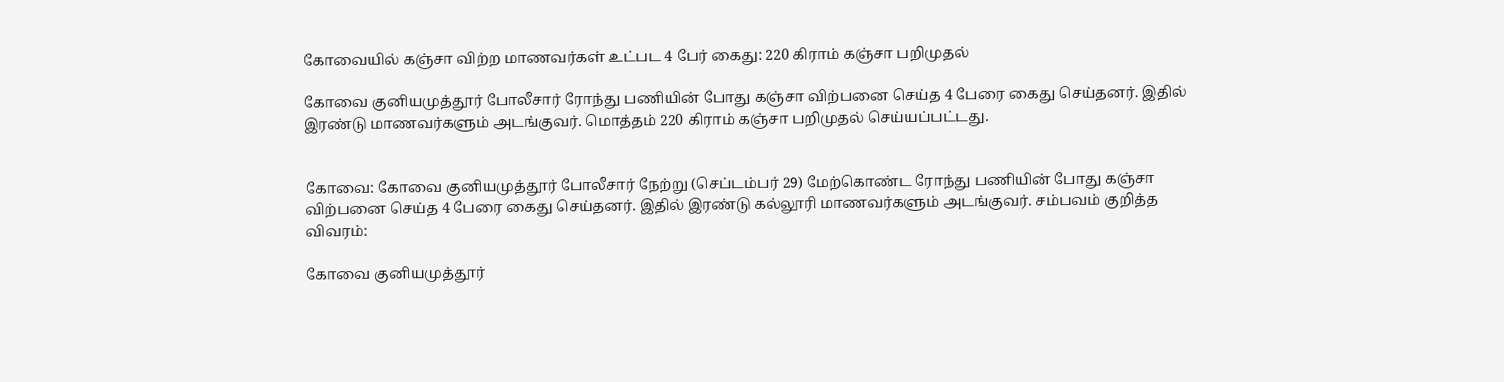கோவையில் கஞ்சா விற்ற மாணவர்கள் உட்பட 4 பேர் கைது: 220 கிராம் கஞ்சா பறிமுதல்

கோவை குனியமுத்தூர் போலீசார் ரோந்து பணியின் போது கஞ்சா விற்பனை செய்த 4 பேரை கைது செய்தனர். இதில் இரண்டு மாணவர்களும் அடங்குவர். மொத்தம் 220 கிராம் கஞ்சா பறிமுதல் செய்யப்பட்டது.


கோவை: கோவை குனியமுத்தூர் போலீசார் நேற்று (செப்டம்பர் 29) மேற்கொண்ட ரோந்து பணியின் போது கஞ்சா விற்பனை செய்த 4 பேரை கைது செய்தனர். இதில் இரண்டு கல்லூரி மாணவர்களும் அடங்குவர். சம்பவம் குறித்த விவரம்:

கோவை குனியமுத்தூர்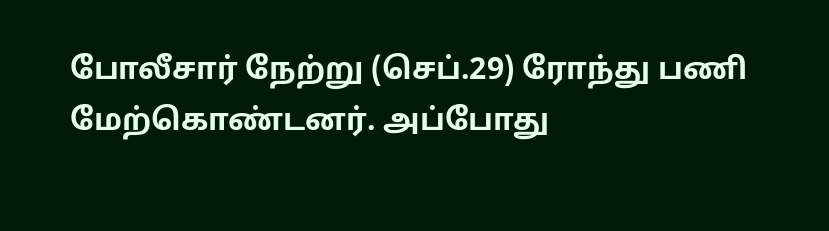போலீசார் நேற்று (செப்.29) ரோந்து பணி மேற்கொண்டனர். அப்போது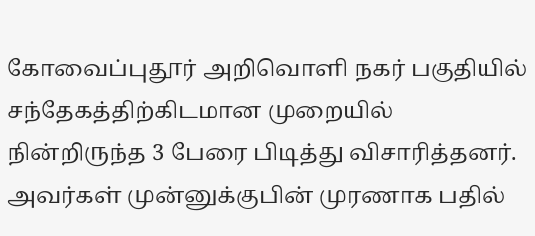கோவைப்புதூர் அறிவொளி நகர் பகுதியில் சந்தேகத்திற்கிடமான முறையில் நின்றிருந்த 3 பேரை பிடித்து விசாரித்தனர். அவர்கள் முன்னுக்குபின் முரணாக பதில்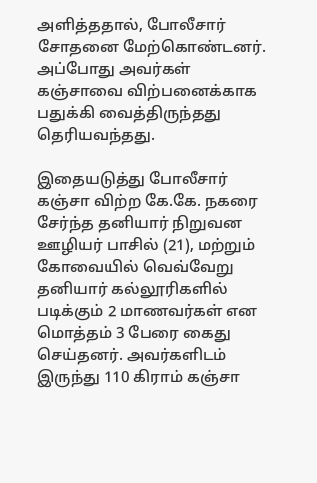அளித்ததால், போலீசார் சோதனை மேற்கொண்டனர். அப்போது அவர்கள் கஞ்சாவை விற்பனைக்காக பதுக்கி வைத்திருந்தது தெரியவந்தது.

இதையடுத்து போலீசார் கஞ்சா விற்ற கே.கே. நகரை சேர்ந்த தனியார் நிறுவன ஊழியர் பாசில் (21), மற்றும் கோவையில் வெவ்வேறு தனியார் கல்லூரிகளில் படிக்கும் 2 மாணவர்கள் என மொத்தம் 3 பேரை கைது செய்தனர். அவர்களிடம் இருந்து 110 கிராம் கஞ்சா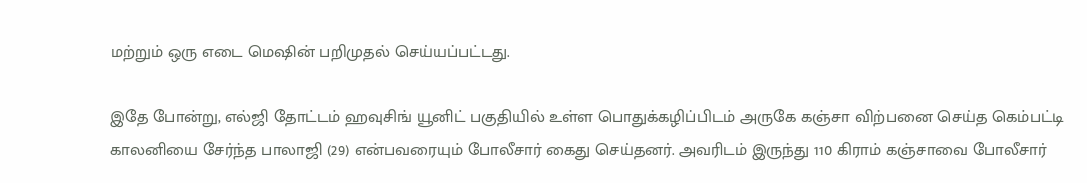மற்றும் ஒரு எடை மெஷின் பறிமுதல் செய்யப்பட்டது.

இதே போன்று, எல்ஜி தோட்டம் ஹவுசிங் யூனிட் பகுதியில் உள்ள பொதுக்கழிப்பிடம் அருகே கஞ்சா விற்பனை செய்த கெம்பட்டி காலனியை சேர்ந்த பாலாஜி (29) என்பவரையும் போலீசார் கைது செய்தனர். அவரிடம் இருந்து 110 கிராம் கஞ்சாவை போலீசார்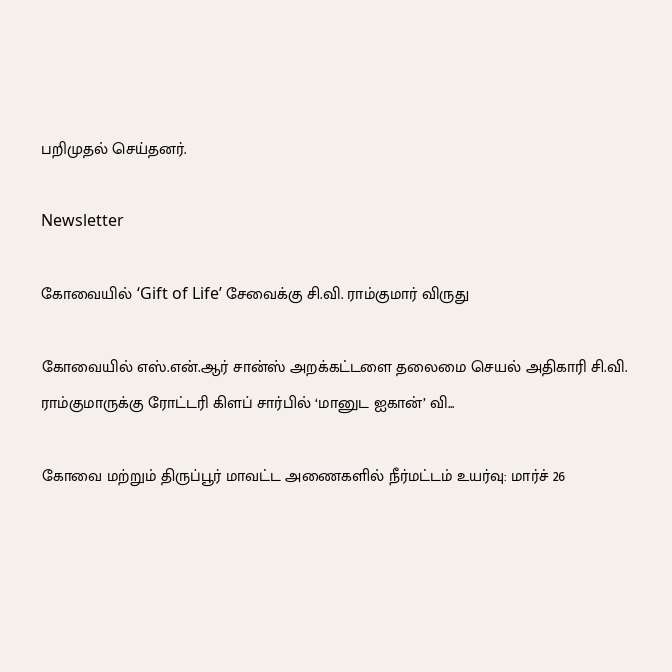பறிமுதல் செய்தனர்.

Newsletter

கோவையில் ‘Gift of Life’ சேவைக்கு சி.வி. ராம்குமார் விருது

கோவையில் எஸ்.என்.ஆர் சான்ஸ் அறக்கட்டளை தலைமை செயல் அதிகாரி சி.வி. ராம்குமாருக்கு ரோட்டரி கிளப் சார்பில் ‘மானுட ஐகான்’ வி...

கோவை மற்றும் திருப்பூர் மாவட்ட அணைகளில் நீர்மட்டம் உயர்வு: மார்ச் 26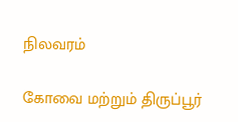நிலவரம்

கோவை மற்றும் திருப்பூர்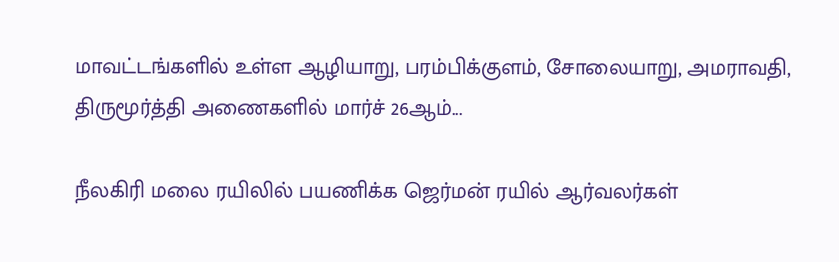மாவட்டங்களில் உள்ள ஆழியாறு, பரம்பிக்குளம், சோலையாறு, அமராவதி, திருமூர்த்தி அணைகளில் மார்ச் 26ஆம்...

நீலகிரி மலை ரயிலில் பயணிக்க ஜெர்மன் ரயில் ஆர்வலர்கள்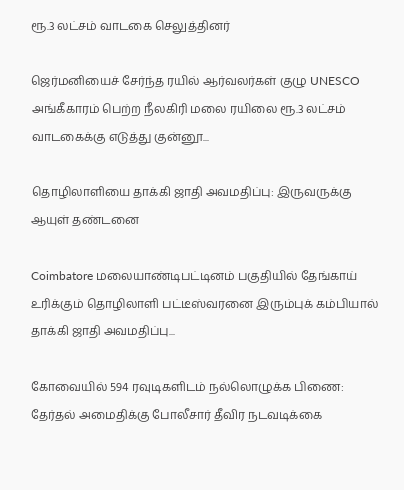ரூ.3 லட்சம் வாடகை செலுத்தினர்

ஜெர்மனியைச் சேர்ந்த ரயில் ஆர்வலர்கள் குழு UNESCO அங்கீகாரம் பெற்ற நீலகிரி மலை ரயிலை ரூ.3 லட்சம் வாடகைக்கு எடுத்து குன்னூ...

தொழிலாளியை தாக்கி ஜாதி அவமதிப்பு: இருவருக்கு ஆயுள் தண்டனை

Coimbatore மலையாண்டிபட்டினம் பகுதியில் தேங்காய் உரிக்கும் தொழிலாளி பட்டீஸ்வரனை இரும்புக் கம்பியால் தாக்கி ஜாதி அவமதிப்பு...

கோவையில் 594 ரவுடிகளிடம் நல்லொழுக்க பிணை: தேர்தல் அமைதிக்கு போலீசார் தீவிர நடவடிக்கை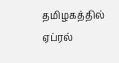தமிழகத்தில் ஏப்ரல்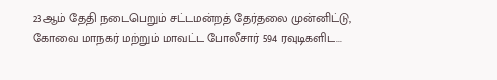23ஆம் தேதி நடைபெறும் சட்டமன்றத் தேர்தலை முன்னிட்டு, கோவை மாநகர் மற்றும் மாவட்ட போலீசார் 594 ரவுடிகளிட...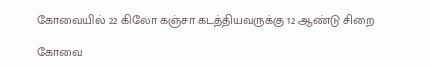கோவையில் 22 கிலோ கஞ்சா கடத்தியவருக்கு 12 ஆண்டு சிறை

கோவை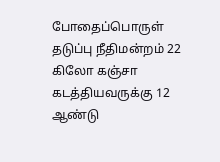போதைப்பொருள் தடுப்பு நீதிமன்றம் 22 கிலோ கஞ்சா கடத்தியவருக்கு 12 ஆண்டு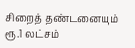சிறைத் தண்டனையும் ரூ.1 லட்சம்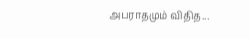அபராதமும் விதித...